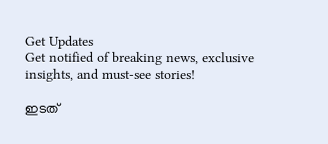Get Updates
Get notified of breaking news, exclusive insights, and must-see stories!

ഇടത്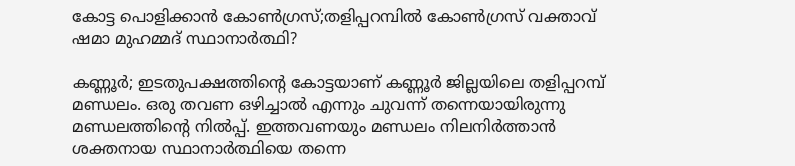കോട്ട പൊളിക്കാൻ കോൺഗ്രസ്;തളിപ്പറമ്പിൽ കോൺഗ്രസ് വക്താവ് ഷമാ മുഹമ്മദ് സ്ഥാനാർത്ഥി?

കണ്ണൂർ; ഇടതുപക്ഷത്തിന്റെ കോട്ടയാണ് കണ്ണൂർ ജില്ലയിലെ തളിപ്പറമ്പ് മണ്ഡലം. ഒരു തവണ ഒഴിച്ചാൽ എന്നും ചുവന്ന് തന്നെയായിരുന്നു മണ്ഡലത്തിന്റെ നിൽപ്പ്. ഇത്തവണയും മണ്ഡലം നിലനിർത്താൻ ശക്തനായ സ്ഥാനാർത്ഥിയെ തന്നെ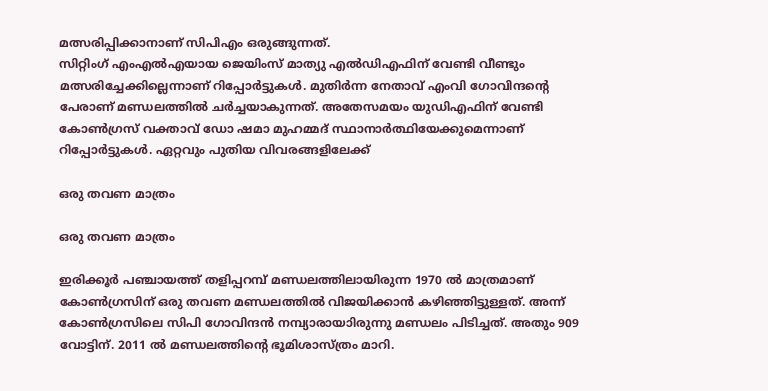മത്സരിപ്പിക്കാനാണ് സിപിഎം ഒരുങ്ങുന്നത്.
സിറ്റിംഗ് എംഎൽഎയായ ജെയിംസ് മാത്യു എൽഡിഎഫിന് വേണ്ടി വീണ്ടും മത്സരിച്ചേക്കില്ലെന്നാണ് റിപ്പോർട്ടുകൾ. മുതിർന്ന നേതാവ് എംവി ഗോവിന്ദന്റെ പേരാണ് മണ്ഡലത്തിൽ ചർച്ചയാകുന്നത്. അതേസമയം യുഡിഎഫിന് വേണ്ടി കോൺഗ്രസ് വക്താവ് ഡോ ഷമാ മുഹമ്മദ് സ്ഥാനാർത്ഥിയേക്കുമെന്നാണ് റിപ്പോർട്ടുകൾ. ഏറ്റവും പുതിയ വിവരങ്ങളിലേക്ക്

ഒരു തവണ മാത്രം

ഒരു തവണ മാത്രം

ഇരിക്കൂർ പഞ്ചായത്ത് തളിപ്പറമ്പ് മണ്ഡലത്തിലായിരുന്ന 1970 ൽ മാത്രമാണ് കോൺഗ്രസിന് ഒരു തവണ മണ്ഡലത്തിൽ വിജയിക്കാൻ കഴിഞ്ഞിട്ടുള്ളത്. അന്ന് കോൺഗ്രസിലെ സിപി ഗോവിന്ദൻ നമ്പ്യാരായാിരുന്നു മണ്ഡലം പിടിച്ചത്. അതും 909 വോട്ടിന്. 2011 ൽ മണ്ഡലത്തിന്റെ ഭൂമിശാസ്ത്രം മാറി.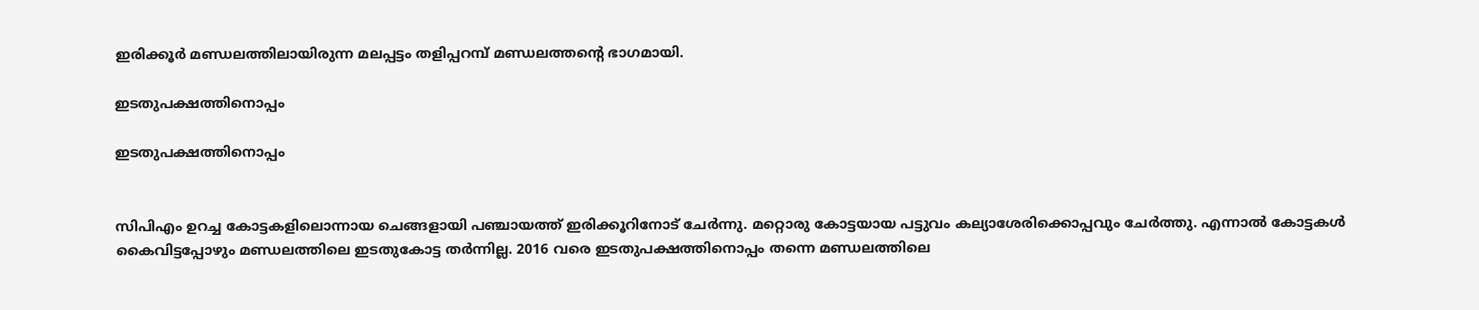ഇരിക്കൂർ മണ്ഡലത്തിലായിരുന്ന മലപ്പട്ടം തളിപ്പറമ്പ് മണ്ഡലത്തന്റെ ഭാഗമായി.

ഇടതുപക്ഷത്തിനൊപ്പം

ഇടതുപക്ഷത്തിനൊപ്പം


സിപിഎം ഉറച്ച കോട്ടകളിലൊന്നായ ചെങ്ങളായി പഞ്ചായത്ത് ഇരിക്കൂറിനോട് ചേർന്നു. മറ്റൊരു കോട്ടയായ പട്ടുവം കല്യാശേരിക്കൊപ്പവും ചേർത്തു. എന്നാൽ കോട്ടകൾ കൈവിട്ടപ്പോഴും മണ്ഡലത്തിലെ ഇടതുകോട്ട തർന്നില്ല. 2016 വരെ ഇടതുപക്ഷത്തിനൊപ്പം തന്നെ മണ്ഡലത്തിലെ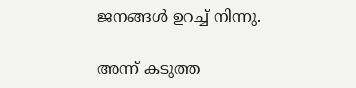ജനങ്ങൾ ഉറച്ച് നിന്നു.

അന്ന് കടുത്ത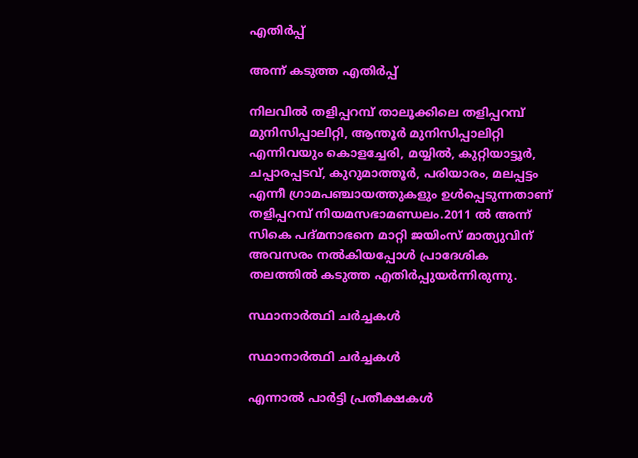എതിർപ്പ്

അന്ന് കടുത്ത എതിർപ്പ്

നിലവിൽ തളിപ്പറമ്പ് താലൂക്കിലെ തളിപ്പറമ്പ് മുനിസിപ്പാലിറ്റി, ആന്തൂര്‍ മുനിസിപ്പാലിറ്റി എന്നിവയും കൊളച്ചേരി, മയ്യില്‍, കുറ്റിയാട്ടൂര്‍, ചപ്പാരപ്പടവ്, കുറുമാത്തൂര്‍, പരിയാരം, മലപ്പട്ടം എന്നീ ഗ്രാമപഞ്ചായത്തുകളും ഉള്‍പ്പെടുന്നതാണ് തളിപ്പറമ്പ് നിയമസഭാമണ്ഡലം.2011 ൽ അന്ന് സികെ പദ്മനാഭനെ മാറ്റി ജയിംസ് മാത്യുവിന് അവസരം നൽകിയപ്പോൾ പ്രാദേശിക തലത്തിൽ കടുത്ത എതിർപ്പുയർന്നിരുന്നു.

സ്ഥാനാർത്ഥി ചർച്ചകൾ

സ്ഥാനാർത്ഥി ചർച്ചകൾ

എന്നാൽ പാർട്ടി പ്രതീക്ഷകൾ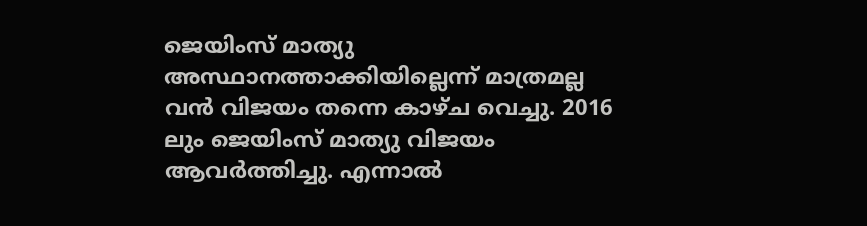ജെയിംസ് മാത്യു അസ്ഥാനത്താക്കിയില്ലെന്ന് മാത്രമല്ല വൻ വിജയം തന്നെ കാഴ്ച വെച്ചു. 2016 ലും ജെയിംസ് മാത്യു വിജയം ആവർത്തിച്ചു. എന്നാൽ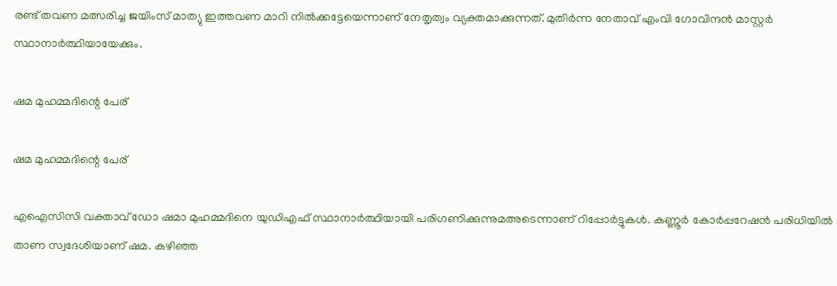രണ്ട് തവണ മത്സരിച്ച ജയിംസ് മാത്യു ഇത്തവണ മാറി നിൽക്കട്ടേയെന്നാണ് നേതൃത്വം വ്യക്തമാക്കുന്നത്. മുതിർന്ന നേതാവ് എംവി ഗോവിന്ദൻ മാസ്റ്റർ സ്ഥാനാർത്ഥിയായേക്കും.

ഷമ മുഹമ്മദിന്റെ പേര്

ഷമ മുഹമ്മദിന്റെ പേര്

എഐസിസി വക്താവ് ഡോ ഷമാ മുഹമ്മദിനെ യുഡിഎഫ് സ്ഥാനാർത്ഥിയായി പരിഗണിക്കുന്നുമഅടെന്നാണ് റിപ്പോർട്ടുകൾ. കണ്ണൂർ കോർപ്പറേഷൻ പരിധിയിൽ താണ സ്വദേശിയാണ് ഷമ. കഴിഞ്ഞ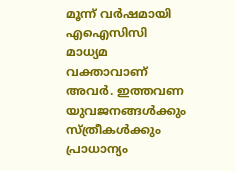മൂന്ന് വർഷമായി എഐസിസി മാധ്യമ വക്താവാണ് അവർ. ഇത്തവണ യുവജനങ്ങൾക്കും സ്ത്രീകൾക്കും പ്രാധാന്യം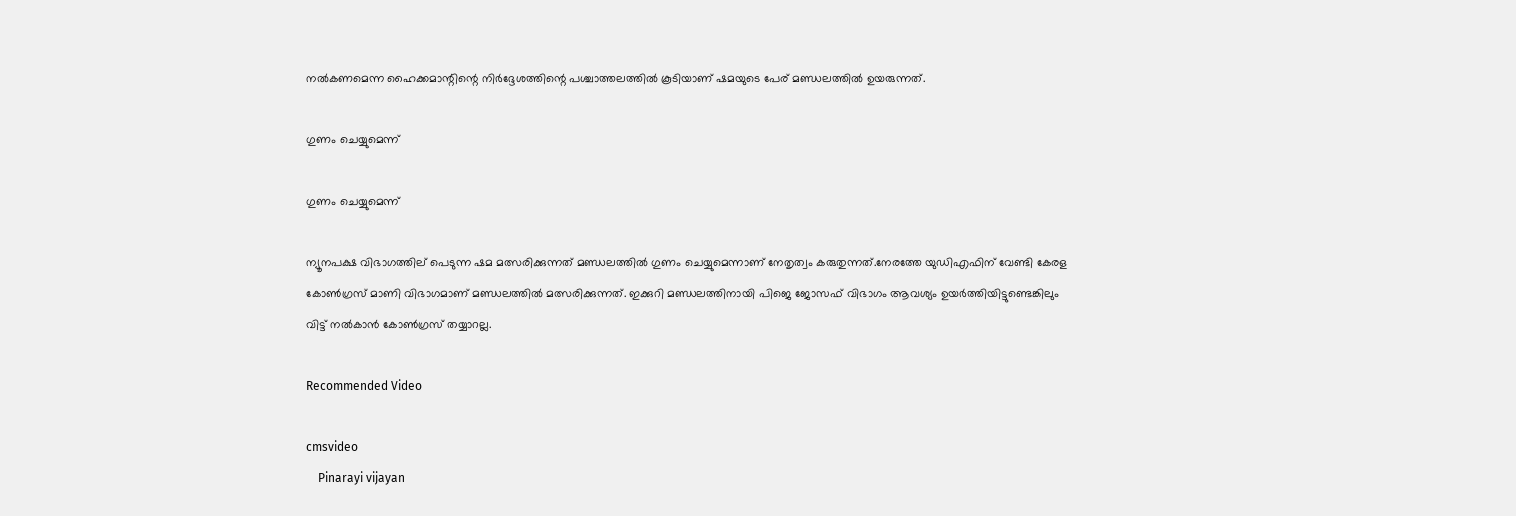നൽകണമെന്ന ഹൈക്കമാന്റിന്റെ നിർദ്ദേശത്തിന്റെ പശ്ചാത്തലത്തിൽ കൂടിയാണ് ഷമയുടെ പേര് മണ്ഡലത്തിൽ ഉയരുന്നത്.

ഗുണം ചെയ്യുമെന്ന്

ഗുണം ചെയ്യുമെന്ന്

ന്യൂനപക്ഷ വിഭാഗത്തില് പെടുന്ന ഷമ മത്സരിക്കുന്നത് മണ്ഡലത്തിൽ ഗുണം ചെയ്യുമെന്നാണ് നേതൃത്വം കരുതുന്നത്.നേരത്തേ യുഡിഎഫിന് വേണ്ടി കേരള കോൺഗ്രസ് മാണി വിഭാഗമാണ് മണ്ഡലത്തിൽ മത്സരിക്കുന്നത്. ഇക്കുറി മണ്ഡലത്തിനായി പിജെ ജോസഫ് വിഭാഗം ആവശ്യം ഉയർത്തിയിട്ടുണ്ടെങ്കിലും വിട്ട് നൽകാൻ കോൺഗ്രസ് തയ്യാറല്ല.

Recommended Video

cmsvideo
    Pinarayi vijayan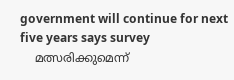government will continue for next five years says survey
    മത്സരിക്കുമെന്ന്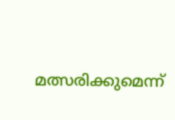മത്സരിക്കുമെന്ന്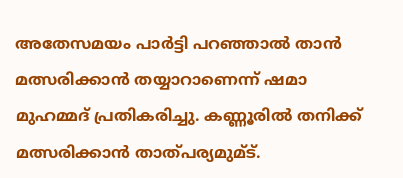അതേസമയം പാർട്ടി പറഞ്ഞാൽ താൻ മത്സരിക്കാൻ തയ്യാറാണെന്ന് ഷമാ മുഹമ്മദ് പ്രതികരിച്ചു. കണ്ണൂരിൽ തനിക്ക് മത്സരിക്കാൻ താത്പര്യമുമ്ട്.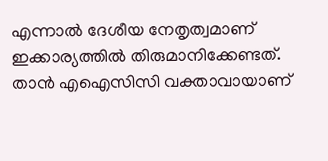എന്നാൽ ദേശീയ നേതൃത്വമാണ് ഇക്കാര്യത്തിൽ തിരുമാനിക്കേണ്ടത്. താൻ എഐസിസി വക്താവായാണ്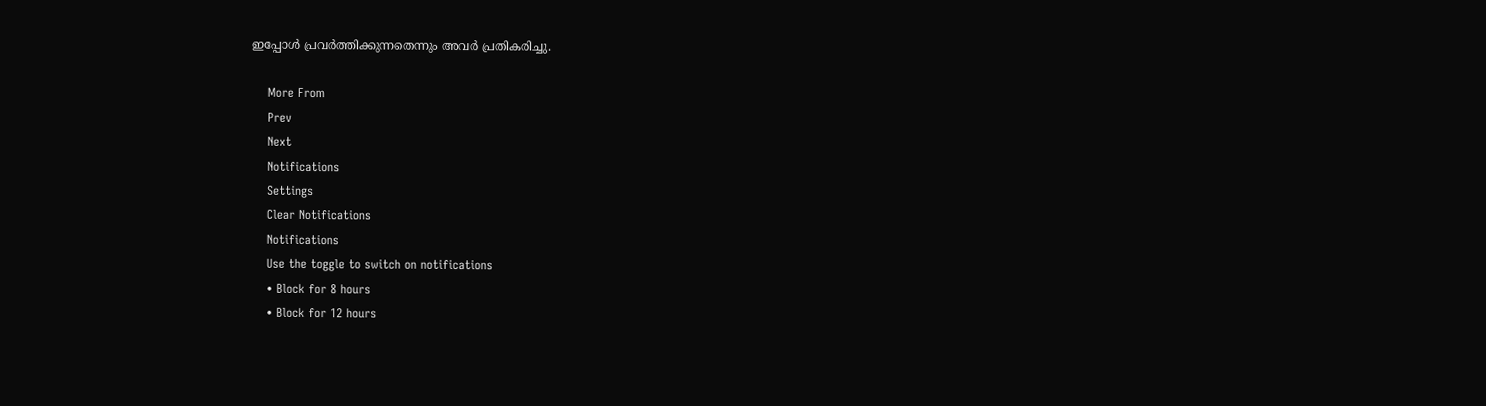ഇപ്പോൾ പ്രവർത്തിക്കുന്നതെന്നും അവർ പ്രതികരിച്ചു.

    More From
    Prev
    Next
    Notifications
    Settings
    Clear Notifications
    Notifications
    Use the toggle to switch on notifications
    • Block for 8 hours
    • Block for 12 hours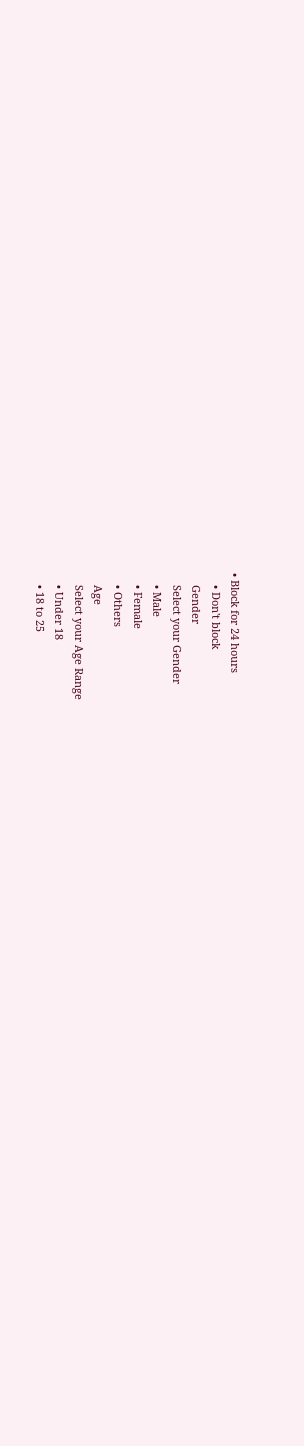• Block for 24 hours
    • Don't block
    Gender
    Select your Gender
    • Male
    • Female
    • Others
    Age
    Select your Age Range
    • Under 18
    • 18 to 25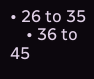• 26 to 35
    • 36 to 45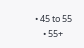• 45 to 55
    • 55+